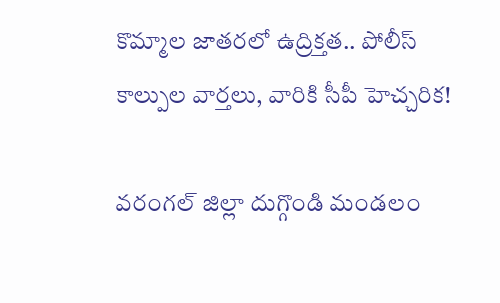కొమ్మాల జాతరలో ఉద్రిక్తత.. పోలీస్ కాల్పుల వార్తలు, వారికి సీపీ హెచ్చరిక!

వరంగల్ జిల్లా దుగ్గొండి మండలం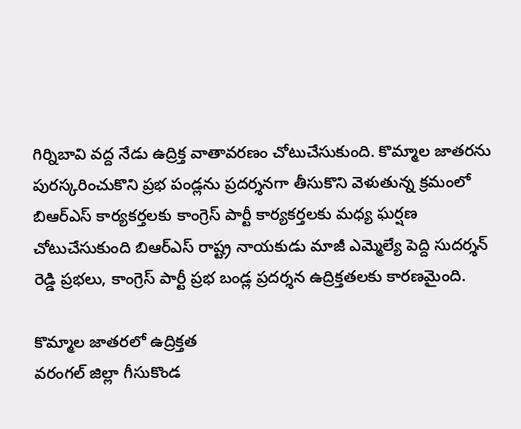గిర్నిబావి వద్ద నేడు ఉద్రిక్త వాతావరణం చోటుచేసుకుంది. కొమ్మాల జాతరను పురస్కరించుకొని ప్రభ పండ్లను ప్రదర్శనగా తీసుకొని వెళుతున్న క్రమంలో బిఆర్ఎస్ కార్యకర్తలకు కాంగ్రెస్ పార్టీ కార్యకర్తలకు మధ్య ఘర్షణ చోటుచేసుకుంది బిఆర్ఎస్ రాష్ట్ర నాయకుడు మాజీ ఎమ్మెల్యే పెద్ది సుదర్శన్ రెడ్డి ప్రభలు, కాంగ్రెస్ పార్టీ ప్రభ బండ్ల ప్రదర్శన ఉద్రిక్తతలకు కారణమైంది.

కొమ్మాల జాతరలో ఉద్రిక్తత
వరంగల్ జిల్లా గీసుకొండ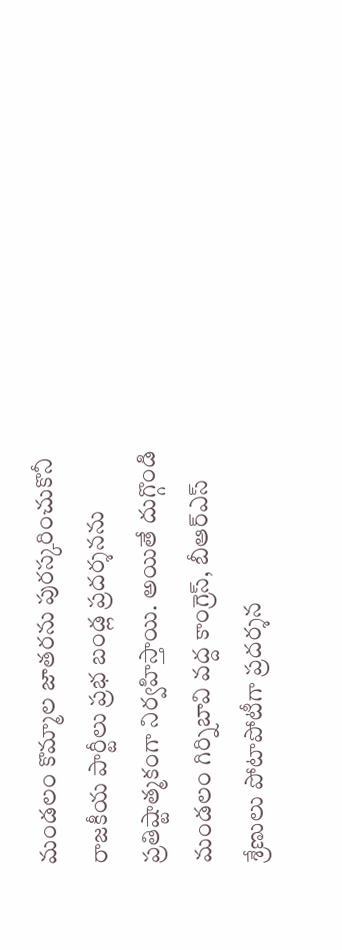మండలం కొమ్మాల జాతరను పురస్కరించుకొనీ రాజకీయ పార్టీలు ప్రభ బండ్ల ప్రదర్శనను ప్రతిష్టాత్మకంగా నిర్వహిస్తాయి. అయితే దుగ్గొండి మండలం గిర్నిబావి వద్ద కాంగ్రెస్, బీఆర్ఎస్ శ్రేణులు పోటాపోటీగా ప్రదర్శన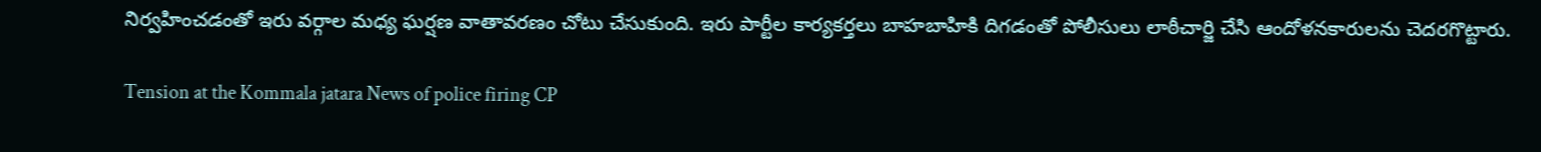నిర్వహించడంతో ఇరు వర్గాల మధ్య ఘర్షణ వాతావరణం చోటు చేసుకుంది. ఇరు పార్టీల కార్యకర్తలు బాహబాహికి దిగడంతో పోలీసులు లాఠీచార్జి చేసి ఆందోళనకారులను చెదరగొట్టారు.

Tension at the Kommala jatara News of police firing CP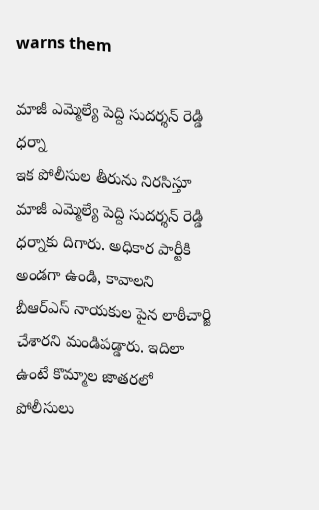warns them

మాజీ ఎమ్మెల్యే పెద్ది సుదర్శన్ రెడ్డి ధర్నా
ఇక పోలీసుల తీరును నిరసిస్తూ మాజీ ఎమ్మెల్యే పెద్ది సుదర్శన్ రెడ్డి ధర్నాకు దిగారు. అధికార పార్టీకి అండగా ఉండి, కావాలని బీఆర్ఎస్ నాయకుల పైన లాఠీచార్జి చేశారని మండిపడ్డారు. ఇదిలా ఉంటే కొమ్మాల జాతరలో పోలీసులు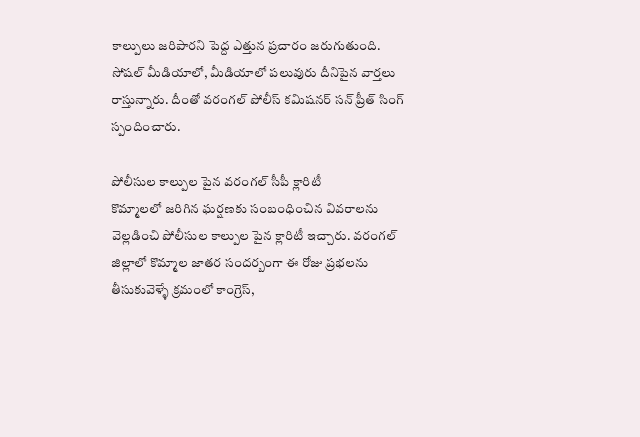కాల్పులు జరిపారని పెద్ద ఎత్తున ప్రచారం జరుగుతుంది. సోషల్ మీడియాలో, మీడియాలో పలువురు దీనిపైన వార్తలు రాస్తున్నారు. దీంతో వరంగల్ పోలీస్ కమిషనర్ సన్ ప్రీత్ సింగ్ స్పందించారు.

పోలీసుల కాల్పుల పైన వరంగల్ సీపీ క్లారిటీ
కొమ్మాలలో జరిగిన ఘర్షణకు సంబంధించిన వివరాలను వెల్లడించి పోలీసుల కాల్పుల పైన క్లారిటీ ఇచ్చారు. వరంగల్ జిల్లాలో కొమ్మాల జాతర సందర్బంగా ఈ రోజు ప్రభలను తీసుకువెళ్ళే క్రమంలో కాంగ్రెస్,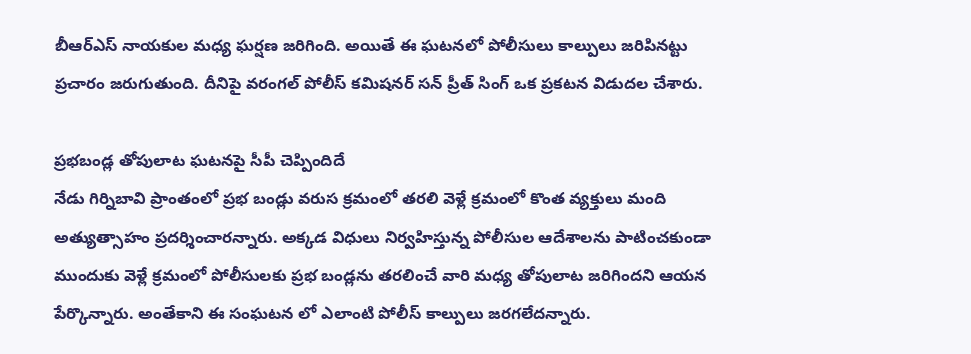బీఆర్ఎస్ నాయకుల మధ్య ఘర్షణ జరిగింది. అయితే ఈ ఘటనలో పోలీసులు కాల్పులు జరిపినట్టు ప్రచారం జరుగుతుంది. దీనిపై వరంగల్ పోలీస్ కమిషనర్ సన్ ప్రీత్ సింగ్ ఒక ప్రకటన విడుదల చేశారు.

ప్రభబండ్ల తోపులాట ఘటనపై సీపీ చెప్పిందిదే
నేడు గిర్నిబావి ప్రాంతంలో ప్రభ బండ్లు వరుస క్రమంలో తరలి వెళ్లే క్రమంలో కొంత వ్యక్తులు మంది అత్యుత్సాహం ప్రదర్శించారన్నారు. అక్కడ విధులు నిర్వహిస్తున్న పోలీసుల ఆదేశాలను పాటించకుండా ముందుకు వెళ్లే క్రమంలో పోలీసులకు ప్రభ బండ్లను తరలించే వారి మధ్య తోపులాట జరిగిందని ఆయన పేర్కొన్నారు. అంతేకాని ఈ సంఘటన లో ఎలాంటి పోలీస్ కాల్పులు జరగలేదన్నారు.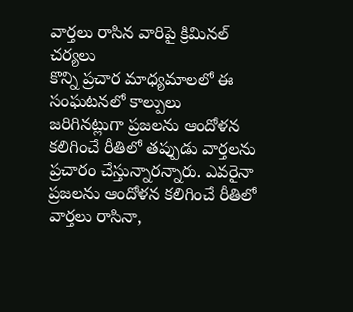వార్తలు రాసిన వారిపై క్రిమినల్ చర్యలు
కొన్ని ప్రచార మాధ్యమాలలో ఈ సంఘటనలో కాల్పులు జరిగినట్లుగా ప్రజలను ఆందోళన కలిగించే రీతిలో తప్పుడు వార్తలను ప్రచారం చేస్తున్నారన్నారు. ఎవరైనా ప్రజలను ఆందోళన కలిగించే రీతిలో వార్తలు రాసినా,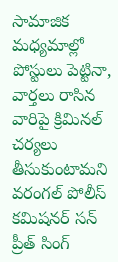సామాజిక మధ్యమాల్లో పోస్టులు పెట్టినా, వార్తలు రాసిన వారిపై క్రిమినల్ చర్యలు తీసుకుంటామని వరంగల్ పోలీస్ కమిషనర్ సన్ ప్రీత్ సింగ్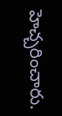హెచ్చరించారు.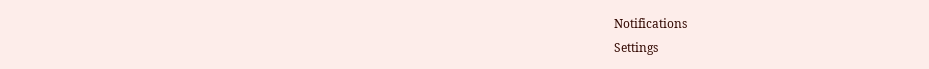Notifications
Settings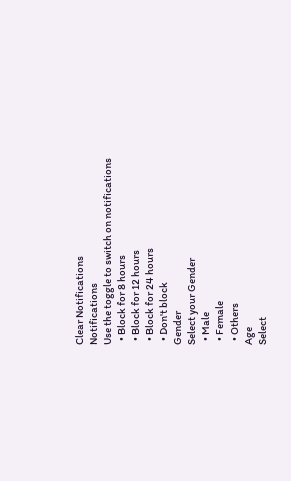Clear Notifications
Notifications
Use the toggle to switch on notifications
  • Block for 8 hours
  • Block for 12 hours
  • Block for 24 hours
  • Don't block
Gender
Select your Gender
  • Male
  • Female
  • Others
Age
Select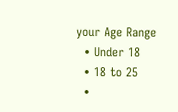your Age Range
  • Under 18
  • 18 to 25
  •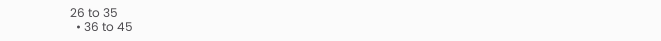26 to 35
  • 36 to 45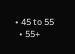• 45 to 55
  • 55+